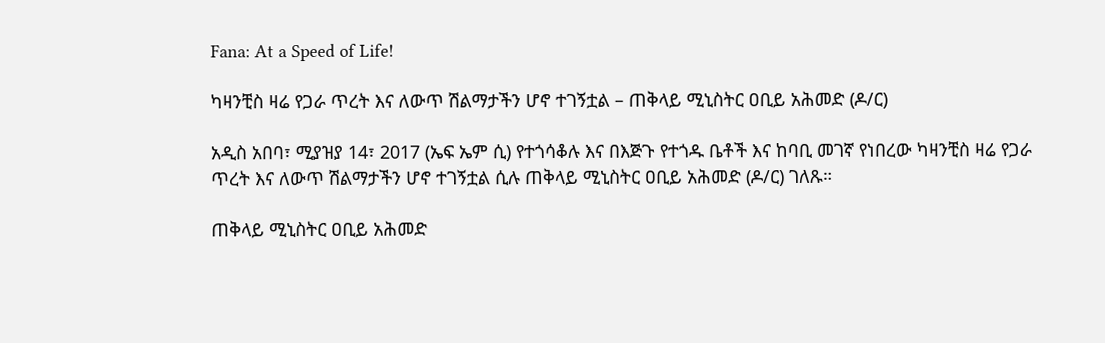Fana: At a Speed of Life!

ካዛንቺስ ዛሬ የጋራ ጥረት እና ለውጥ ሽልማታችን ሆኖ ተገኝቷል – ጠቅላይ ሚኒስትር ዐቢይ አሕመድ (ዶ/ር)

አዲስ አበባ፣ ሚያዝያ 14፣ 2017 (ኤፍ ኤም ሲ) የተጎሳቆሉ እና በእጅጉ የተጎዱ ቤቶች እና ከባቢ መገኛ የነበረው ካዛንቺስ ዛሬ የጋራ ጥረት እና ለውጥ ሽልማታችን ሆኖ ተገኝቷል ሲሉ ጠቅላይ ሚኒስትር ዐቢይ አሕመድ (ዶ/ር) ገለጹ።

ጠቅላይ ሚኒስትር ዐቢይ አሕመድ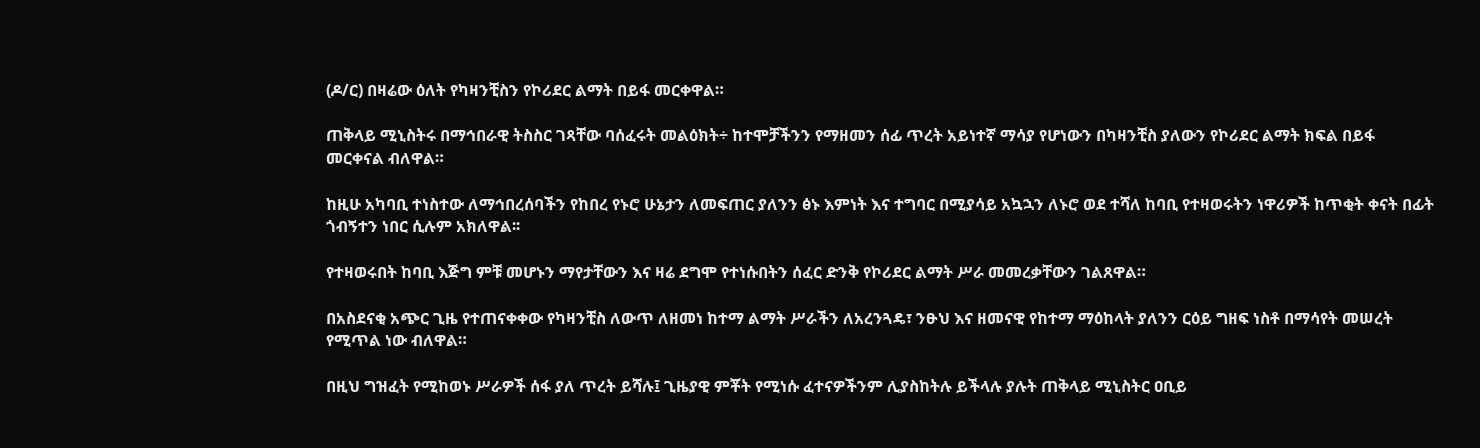(ዶ/ር) በዛሬው ዕለት የካዛንቺስን የኮሪደር ልማት በይፋ መርቀዋል።

ጠቅላይ ሚኒስትሩ በማኅበራዊ ትስስር ገጻቸው ባሰፈሩት መልዕክት÷ ከተሞቻችንን የማዘመን ሰፊ ጥረት አይነተኛ ማሳያ የሆነውን በካዛንቺስ ያለውን የኮሪደር ልማት ክፍል በይፋ መርቀናል ብለዋል።

ከዚሁ አካባቢ ተነስተው ለማኅበረሰባችን የከበረ የኑሮ ሁኔታን ለመፍጠር ያለንን ፅኑ እምነት እና ተግባር በሚያሳይ አኳኋን ለኑሮ ወደ ተሻለ ከባቢ የተዛወሩትን ነዋሪዎች ከጥቂት ቀናት በፊት ጎብኝተን ነበር ሲሉም አክለዋል፡፡

የተዛወሩበት ከባቢ እጅግ ምቹ መሆኑን ማየታቸውን እና ዛሬ ደግሞ የተነሱበትን ሰፈር ድንቅ የኮሪደር ልማት ሥራ መመረቃቸውን ገልጸዋል።

በአስደናቂ አጭር ጊዜ የተጠናቀቀው የካዛንቺስ ለውጥ ለዘመነ ከተማ ልማት ሥራችን ለአረንጓዴ፣ ንፁህ እና ዘመናዊ የከተማ ማዕከላት ያለንን ርዕይ ግዘፍ ነስቶ በማሳየት መሠረት የሚጥል ነው ብለዋል።

በዚህ ግዝፈት የሚከወኑ ሥራዎች ሰፋ ያለ ጥረት ይሻሉ፤ ጊዜያዊ ምቾት የሚነሱ ፈተናዎችንም ሊያስከትሉ ይችላሉ ያሉት ጠቅላይ ሚኒስትር ዐቢይ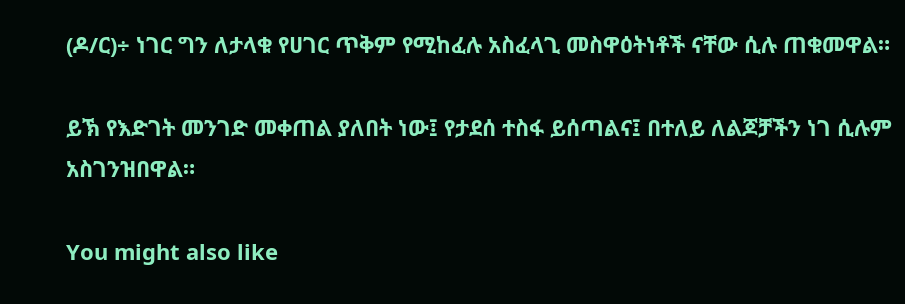(ዶ/ር)÷ ነገር ግን ለታላቁ የሀገር ጥቅም የሚከፈሉ አስፈላጊ መስዋዕትነቶች ናቸው ሲሉ ጠቁመዋል።

ይኽ የእድገት መንገድ መቀጠል ያለበት ነው፤ የታደሰ ተስፋ ይሰጣልና፤ በተለይ ለልጆቻችን ነገ ሲሉም አስገንዝበዋል።

You might also like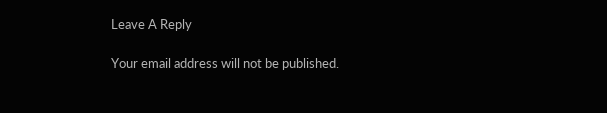Leave A Reply

Your email address will not be published.